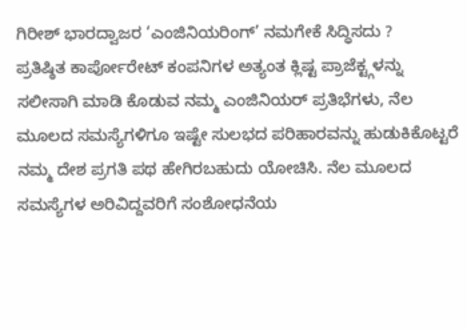ಗಿರೀಶ್ ಭಾರದ್ವಾಜರ ‘ಎಂಜಿನಿಯರಿಂಗ್’ ನಮಗೇಕೆ ಸಿದ್ಧಿಸದು ?
ಪ್ರತಿಷ್ಠಿತ ಕಾರ್ಪೋರೇಟ್ ಕಂಪನಿಗಳ ಅತ್ಯಂತ ಕ್ಲಿಷ್ಟ ಪ್ರಾಜೆಕ್ಟ್ಗಳನ್ನು ಸಲೀಸಾಗಿ ಮಾಡಿ ಕೊಡುವ ನಮ್ಮ ಎಂಜಿನಿಯರ್ ಪ್ರತಿಭೆಗಳು, ನೆಲ ಮೂಲದ ಸಮಸ್ಯೆಗಳಿಗೂ ಇಷ್ಟೇ ಸುಲಭದ ಪರಿಹಾರವನ್ನು ಹುಡುಕಿಕೊಟ್ಟರೆ ನಮ್ಮ ದೇಶ ಪ್ರಗತಿ ಪಥ ಹೇಗಿರಬಹುದು ಯೋಚಿಸಿ. ನೆಲ ಮೂಲದ ಸಮಸ್ಯೆಗಳ ಅರಿವಿದ್ದವರಿಗೆ ಸಂಶೋಧನೆಯ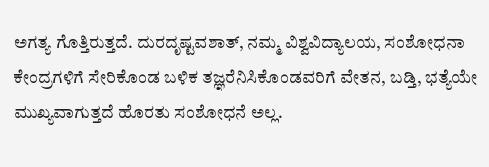ಅಗತ್ಯ ಗೊತ್ತಿರುತ್ತದೆ. ದುರದೃಷ್ಟವಶಾತ್, ನಮ್ಮ ವಿಶ್ವವಿದ್ಯಾಲಯ, ಸಂಶೋಧನಾ ಕೇಂದ್ರಗಳಿಗೆ ಸೇರಿಕೊಂಡ ಬಳಿಕ ತಜ್ಞರೆನಿಸಿಕೊಂಡವರಿಗೆ ವೇತನ, ಬಡ್ತಿ, ಭತ್ಯೆಯೇ ಮುಖ್ಯವಾಗುತ್ತದೆ ಹೊರತು ಸಂಶೋಧನೆ ಅಲ್ಲ.